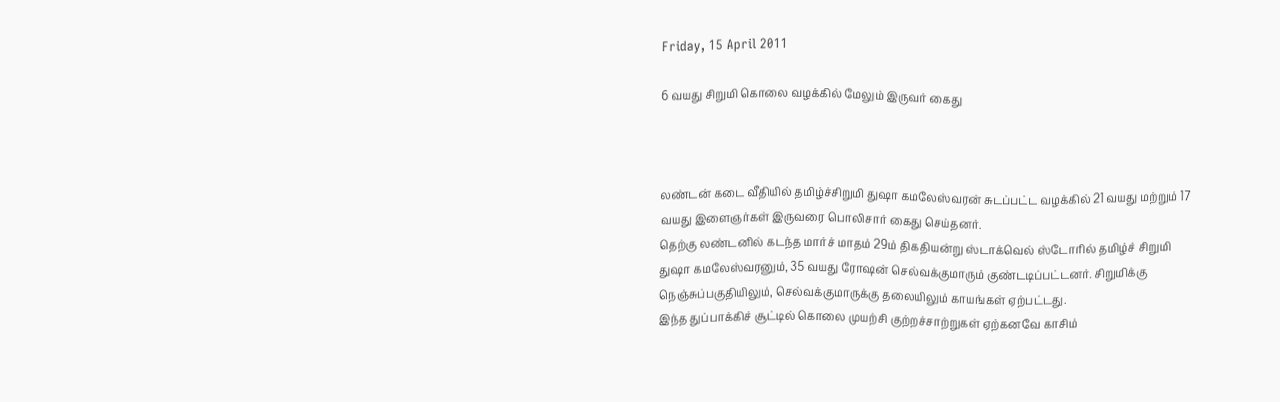Friday, 15 April 2011

6 வயது சிறுமி கொலை வழக்கில் மேலும் இருவர் கைது



லண்டன் கடை வீதியில் தமிழ்ச்சிறுமி துஷா கமலேஸ்வரன் சுடப்பட்ட வழக்கில் 21 வயது மற்றும் 17 வயது இளைஞர்கள் இருவரை பொலிசார் கைது செய்தனர்.
தெற்கு லண்டனில் கடந்த மார்ச் மாதம் 29ம் திகதியன்று ஸ்டாக்வெல் ஸ்டோரில் தமிழ்ச் சிறுமி துஷா கமலேஸ்வரனும், 35 வயது ரோஷன் செல்வக்குமாரும் குண்டடிப்பட்டனர். சிறுமிக்கு நெஞ்சுப்பகுதியிலும், செல்வக்குமாருக்கு தலையிலும் காயங்கள் ஏற்பட்டது.
இந்த துப்பாக்கிச் சூட்டில் கொலை முயற்சி குற்றச்சாற்றுகள் ஏற்கனவே காசிம்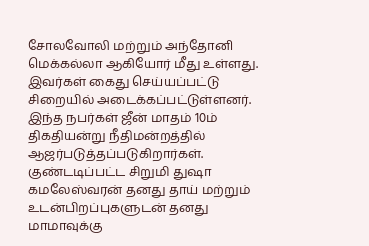சோலவோலி மற்றும் அந்தோனி மெக்கல்லா ஆகியோர் மீது உள்ளது. இவர்கள் கைது செய்யப்பட்டு சிறையில் அடைக்கப்பட்டுள்ளனர். இந்த நபர்கள் ஜீன் மாதம் 10ம் திகதியன்று நீதிமன்றத்தில் ஆஜர்படுத்தப்படுகிறார்கள்.
குண்டடிப்பட்ட சிறுமி துஷா கமலேஸ்வரன் தனது தாய் மற்றும் உடன்பிறப்புகளுடன் தனது மாமாவுக்கு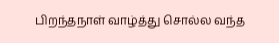பிறந்தநாள் வாழ்த்து சொல்ல வந்த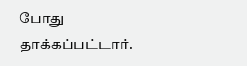போது தாக்கப்பட்டார்.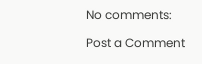No comments:

Post a Comment